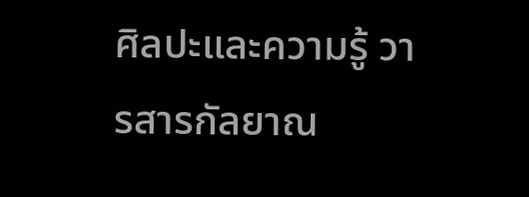ศิลปะและความรู้ วารสารกัลยาณ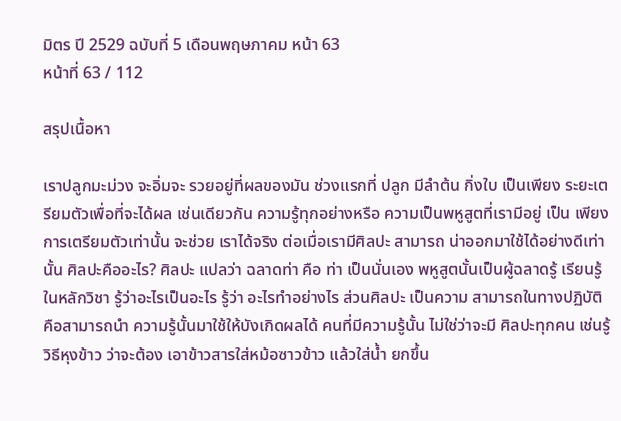มิตร ปี 2529 ฉบับที่ 5 เดือนพฤษภาคม หน้า 63
หน้าที่ 63 / 112

สรุปเนื้อหา

เราปลูกมะม่วง จะอิ่มจะ รวยอยู่ที่ผลของมัน ช่วงแรกที่ ปลูก มีลำต้น กิ่งใบ เป็นเพียง ระยะเตรียมตัวเพื่อที่จะได้ผล เช่นเดียวกัน ความรู้ทุกอย่างหรือ ความเป็นพหูสูตที่เรามีอยู่ เป็น เพียงการเตรียมตัวเท่านั้น จะช่วย เราได้จริง ต่อเมื่อเรามีศิลปะ สามารถ น่าออกมาใช้ได้อย่างดีเท่านั้น ศิลปะคืออะไร? ศิลปะ แปลว่า ฉลาดท่า คือ ท่า เป็นนั่นเอง พหูสูตนั้นเป็นผู้ฉลาดรู้ เรียนรู้ ในหลักวิชา รู้ว่าอะไรเป็นอะไร รู้ว่า อะไรทำอย่างไร ส่วนศิลปะ เป็นความ สามารถในทางปฏิบัติ คือสามารถนำ ความรู้นั้นมาใช้ให้บังเกิดผลได้ คนที่มีความรู้นั้น ไม่ใช่ว่าจะมี ศิลปะทุกคน เช่นรู้วิธีหุงข้าว ว่าจะต้อง เอาข้าวสารใส่หม้อซาวข้าว แล้วใส่น้ำ ยกขึ้น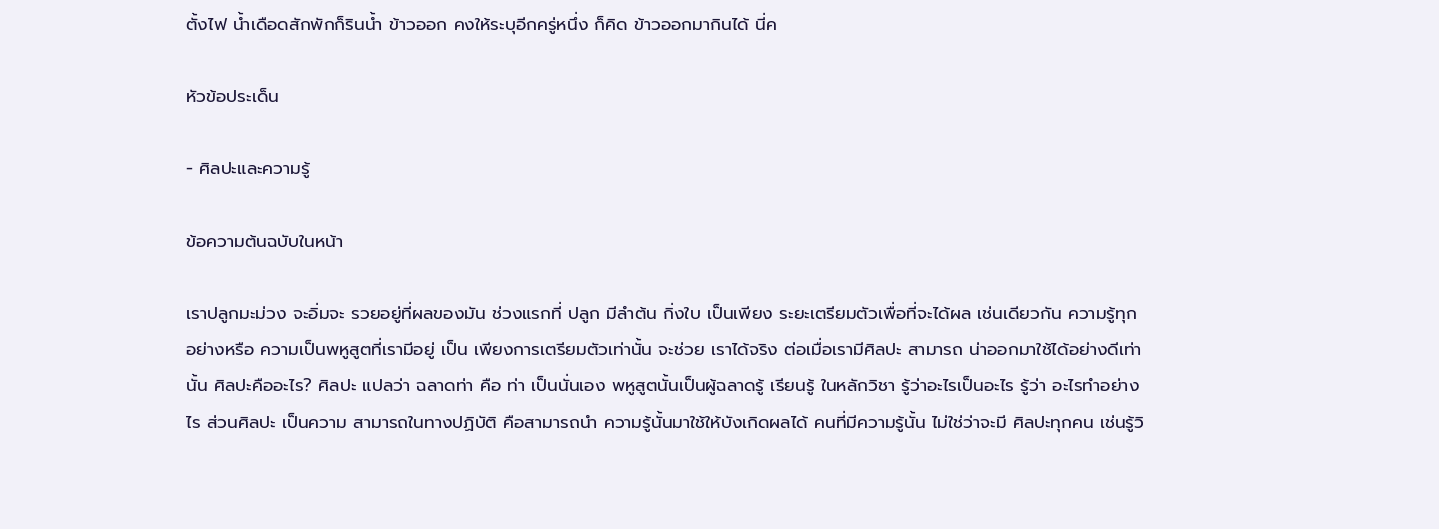ตั้งไฟ น้ำเดือดสักพักก็รินน้ำ ข้าวออก คงให้ระบุอีกครู่หนึ่ง ก็คิด ข้าวออกมากินได้ นี่ค

หัวข้อประเด็น

- ศิลปะและความรู้

ข้อความต้นฉบับในหน้า

เราปลูกมะม่วง จะอิ่มจะ รวยอยู่ที่ผลของมัน ช่วงแรกที่ ปลูก มีลำต้น กิ่งใบ เป็นเพียง ระยะเตรียมตัวเพื่อที่จะได้ผล เช่นเดียวกัน ความรู้ทุกอย่างหรือ ความเป็นพหูสูตที่เรามีอยู่ เป็น เพียงการเตรียมตัวเท่านั้น จะช่วย เราได้จริง ต่อเมื่อเรามีศิลปะ สามารถ น่าออกมาใช้ได้อย่างดีเท่านั้น ศิลปะคืออะไร? ศิลปะ แปลว่า ฉลาดท่า คือ ท่า เป็นนั่นเอง พหูสูตนั้นเป็นผู้ฉลาดรู้ เรียนรู้ ในหลักวิชา รู้ว่าอะไรเป็นอะไร รู้ว่า อะไรทำอย่างไร ส่วนศิลปะ เป็นความ สามารถในทางปฏิบัติ คือสามารถนำ ความรู้นั้นมาใช้ให้บังเกิดผลได้ คนที่มีความรู้นั้น ไม่ใช่ว่าจะมี ศิลปะทุกคน เช่นรู้วิ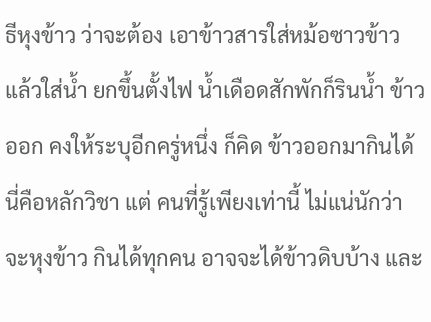ธีหุงข้าว ว่าจะต้อง เอาข้าวสารใส่หม้อซาวข้าว แล้วใส่น้ำ ยกขึ้นตั้งไฟ น้ำเดือดสักพักก็รินน้ำ ข้าวออก คงให้ระบุอีกครู่หนึ่ง ก็คิด ข้าวออกมากินได้ นี่คือหลักวิชา แต่ คนที่รู้เพียงเท่านี้ ไม่แน่นักว่าจะหุงข้าว กินได้ทุกคน อาจจะได้ข้าวดิบบ้าง และ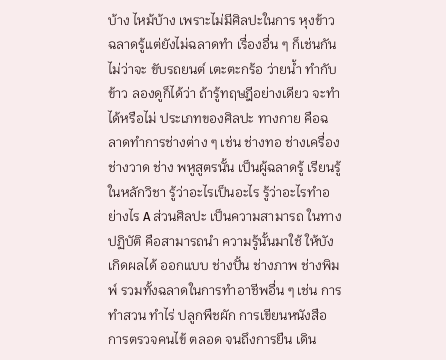บ้าง ไหม้บ้าง เพราะไม่มีศิลปะในการ หุงข้าว ฉลาดรู้แต่ยังไม่ฉลาดทำ เรื่องอื่น ๆ ก็เช่นกัน ไม่ว่าจะ ขับรถยนต์ เตะตะกร้อ ว่ายน้ำ ทำกับ ข้าว ลองดูก็ได้ว่า ถ้ารู้ทฤษฎีอย่างเดียว จะทำได้หรือไม่ ประเภทของศิลปะ ทางกาย คือฉลาดทำการช่างต่าง ๆ เช่น ช่างทอ ช่างเครื่อง ช่างวาด ช่าง พหูสูตรนั้น เป็นผู้ฉลาดรู้ เรียนรู้ในหลักวิชา รู้ว่าอะไรเป็นอะไร รู้ว่าอะไรทำอย่างไร A ส่วนศิลปะ เป็นความสามารถ ในทางปฏิบัติ คือสามารถนํา ความรู้นั้นมาใช้ ให้บังเกิดผลได้ ออกแบบ ช่างปั้น ช่างภาพ ช่างพิมพ์ รวมทั้งฉลาดในการทำอาชีพอื่น ๆ เช่น การทำสวน ทำไร่ ปลูกพืชผัก การเขียนหนังสือ การตรวจคนไข้ ตลอด จนถึงการยืน เดิน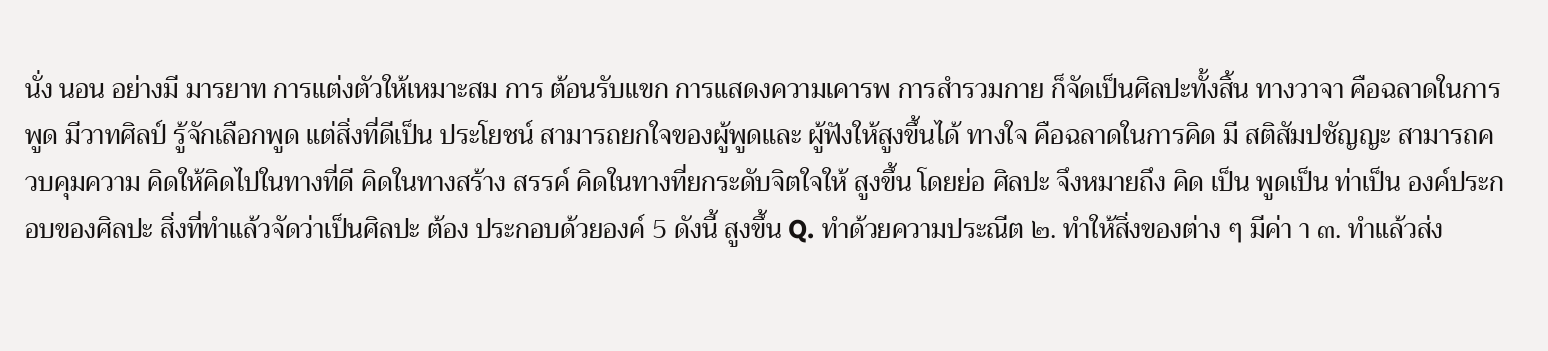นั่ง นอน อย่างมี มารยาท การแต่งตัวให้เหมาะสม การ ต้อนรับแขก การแสดงความเคารพ การสำรวมกาย ก็จัดเป็นศิลปะทั้งสิ้น ทางวาจา คือฉลาดในการพูด มีวาทศิลป์ รู้จักเลือกพูด แต่สิ่งที่ดีเป็น ประโยชน์ สามารถยกใจของผู้พูดและ ผู้ฟังให้สูงขึ้นได้ ทางใจ คือฉลาดในการคิด มี สติสัมปชัญญะ สามารถควบคุมความ คิดให้คิดไปในทางที่ดี คิดในทางสร้าง สรรค์ คิดในทางที่ยกระดับจิตใจให้ สูงขึ้น โดยย่อ ศิลปะ จึงหมายถึง คิด เป็น พูดเป็น ท่าเป็น องค์ประกอบของศิลปะ สิ่งที่ทำแล้วจัดว่าเป็นศิลปะ ต้อง ประกอบด้วยองค์ 5 ดังนี้ สูงขึ้น Q. ทําด้วยความประณีต ๒. ทำให้สิ่งของต่าง ๆ มีค่า า ๓. ทำแล้วส่ง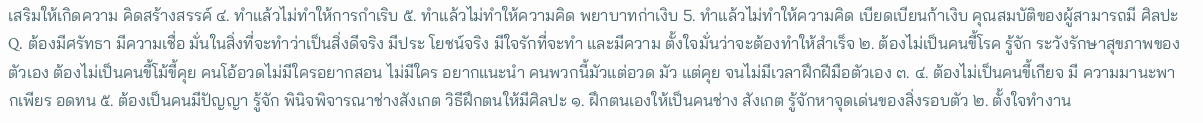เสริมให้เกิดความ คิดสร้างสรรค์ ๔. ทำแล้วไม่ทำให้การกำเริบ ๕. ทำแล้วไม่ทำให้ความคิด พยาบาทก่าเงิบ 5. ทำแล้วไม่ทำให้ความคิด เบียดเบียนก้าเงิบ คุณสมบัติของผู้สามารถมี ศิลปะ Q. ต้องมีศรัทธา มีความเชื่อ มั่นในสิ่งที่จะทำว่าเป็นสิ่งดีจริง มีประ โยชน์จริง มีใจรักที่จะทำ และมีความ ตั้งใจมั่นว่าจะต้องทำให้สำเร็จ ๒. ต้องไม่เป็นคนขี้โรค รู้จัก ระวังรักษาสุขภาพของตัวเอง ต้องไม่เป็นคนขี้โม้ขี้คุย คนโอ้อวดไม่มีใครอยากสอน ไม่มีใคร อยากแนะนำ คนพวกนี้มัวแต่อวด มัว แต่คุย จนไม่มีเวลาฝึกฝีมือตัวเอง ๓. ๔. ต้องไม่เป็นคนขี้เกียจ มี ความมานะพากเพียร อดทน ๕. ต้องเป็นคนมีปัญญา รู้จัก พินิจพิจารณาช่างสังเกต วิธีฝึกตนให้มีศิลปะ ๑. ฝึกตนเองให้เป็นคนช่าง สังเกต รู้จักหาจุดเด่นของสิ่งรอบตัว ๒. ตั้งใจทำงาน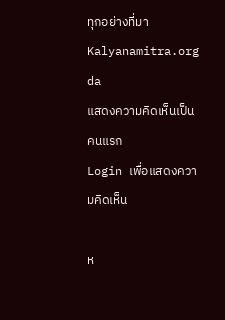ทุกอย่างที่มา Kalyanamitra.org da
แสดงความคิดเห็นเป็นคนแรก
Login เพื่อแสดงความคิดเห็น

ห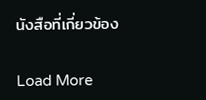นังสือที่เกี่ยวข้อง

Load More